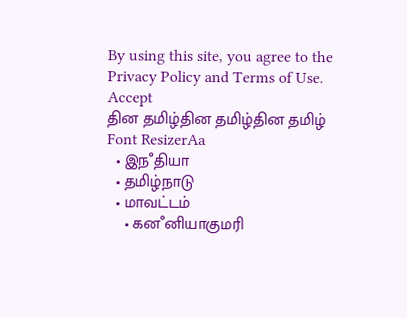By using this site, you agree to the Privacy Policy and Terms of Use.
Accept
தின தமிழ்தின தமிழ்தின தமிழ்
Font ResizerAa
  • இநஂதியா
  • தமிழ்நாடு
  • மாவட்டம்
    • கனஂனியாகுமரி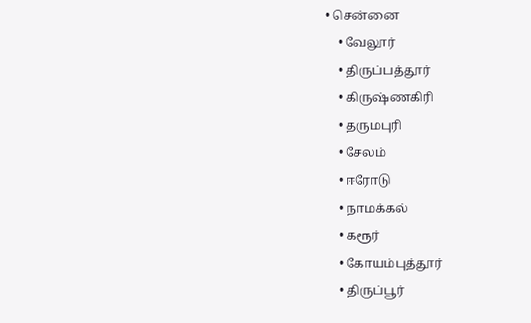• சென்னை
    • வேலூர்
    • திருப்பத்தூர்
    • கிருஷ்ணகிரி
    • தருமபுரி
    • சேலம்
    • ஈரோடு
    • நாமக்கல்
    • கரூர்
    • கோயம்புத்தூர்
    • திருப்பூர்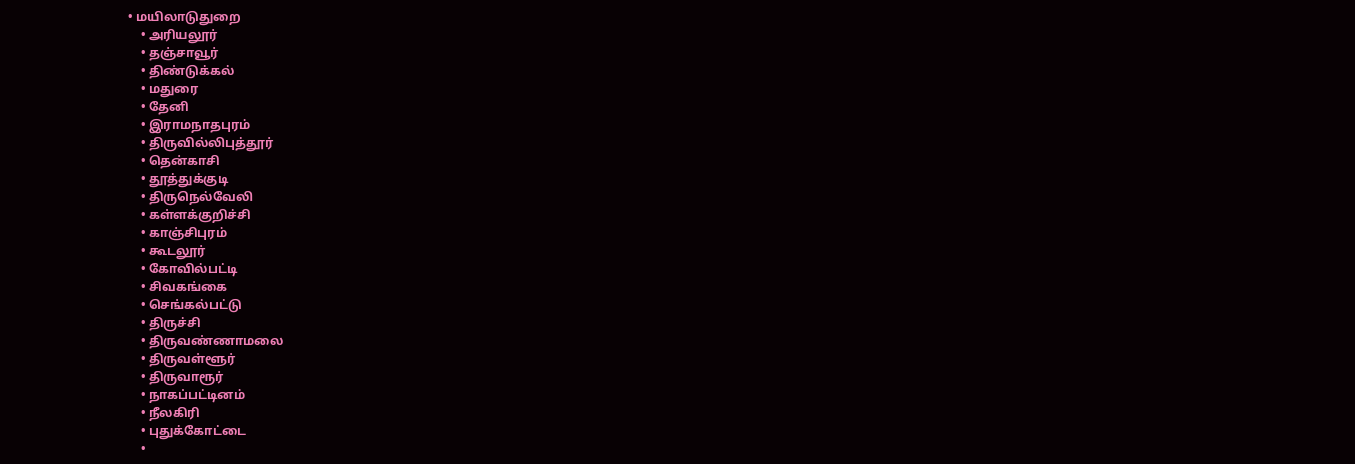• மயிலாடுதுறை
    • அரியலூர்
    • தஞ்சாவூர்
    • திண்டுக்கல்
    • மதுரை
    • தேனி
    • இராமநாதபுரம்
    • திருவில்லிபுத்தூர்
    • தென்காசி
    • தூத்துக்குடி
    • திருநெல்வேலி
    • கள்ளக்குறிச்சி
    • காஞ்சிபுரம்
    • கூடலூர்
    • கோவில்பட்டி
    • சிவகங்கை
    • செங்கல்பட்டு
    • திருச்சி
    • திருவண்ணாமலை
    • திருவள்ளூர்
    • திருவாரூர்
    • நாகப்பட்டினம்
    • நீலகிரி
    • புதுக்கோட்டை
    •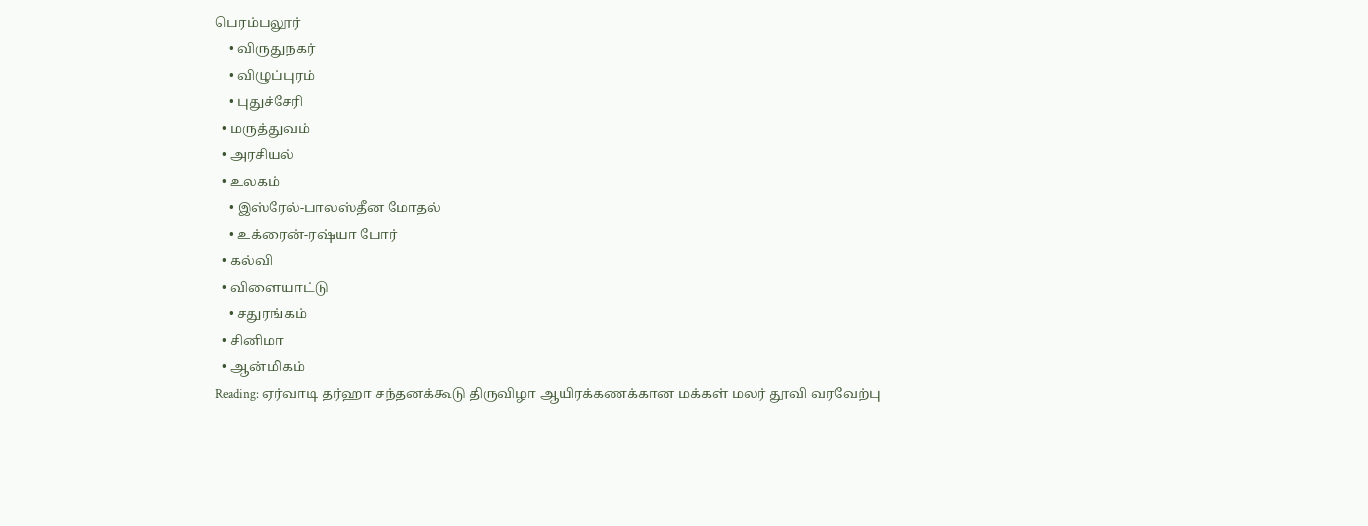பெரம்பலூர்
    • விருதுநகர்
    • விழுப்புரம்
    • புதுச்சேரி
  • மருத்துவம்
  • அரசியல்
  • உலகம்
    • இஸ்ரேல்-பாலஸ்தீன மோதல்
    • உக்ரைன்-ரஷ்யா போர்
  • கல்வி
  • விளையாட்டு
    • சதுரங்கம்
  • சினிமா
  • ஆன்மிகம்
Reading: ஏர்வாடி தர்ஹா சந்தனக்கூடு திருவிழா ஆயிரக்கணக்கான மக்கள் மலர் தூவி வரவேற்பு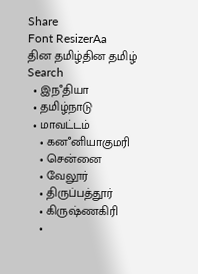Share
Font ResizerAa
தின தமிழ்தின தமிழ்
Search
  • இநஂதியா
  • தமிழ்நாடு
  • மாவட்டம்
    • கனஂனியாகுமரி
    • சென்னை
    • வேலூர்
    • திருப்பத்தூர்
    • கிருஷ்ணகிரி
    •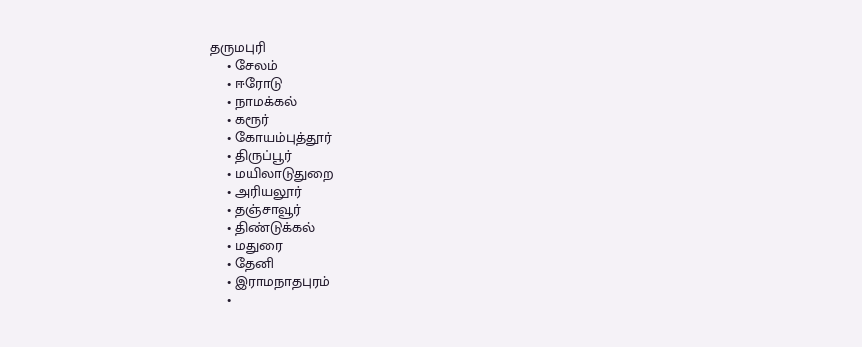தருமபுரி
    • சேலம்
    • ஈரோடு
    • நாமக்கல்
    • கரூர்
    • கோயம்புத்தூர்
    • திருப்பூர்
    • மயிலாடுதுறை
    • அரியலூர்
    • தஞ்சாவூர்
    • திண்டுக்கல்
    • மதுரை
    • தேனி
    • இராமநாதபுரம்
    •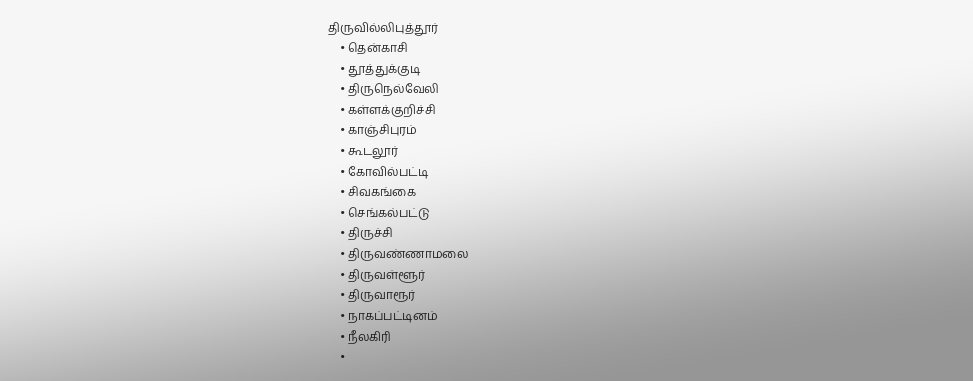திருவில்லிபுத்தூர்
    • தென்காசி
    • தூத்துக்குடி
    • திருநெல்வேலி
    • கள்ளக்குறிச்சி
    • காஞ்சிபுரம்
    • கூடலூர்
    • கோவில்பட்டி
    • சிவகங்கை
    • செங்கல்பட்டு
    • திருச்சி
    • திருவண்ணாமலை
    • திருவள்ளூர்
    • திருவாரூர்
    • நாகப்பட்டினம்
    • நீலகிரி
    •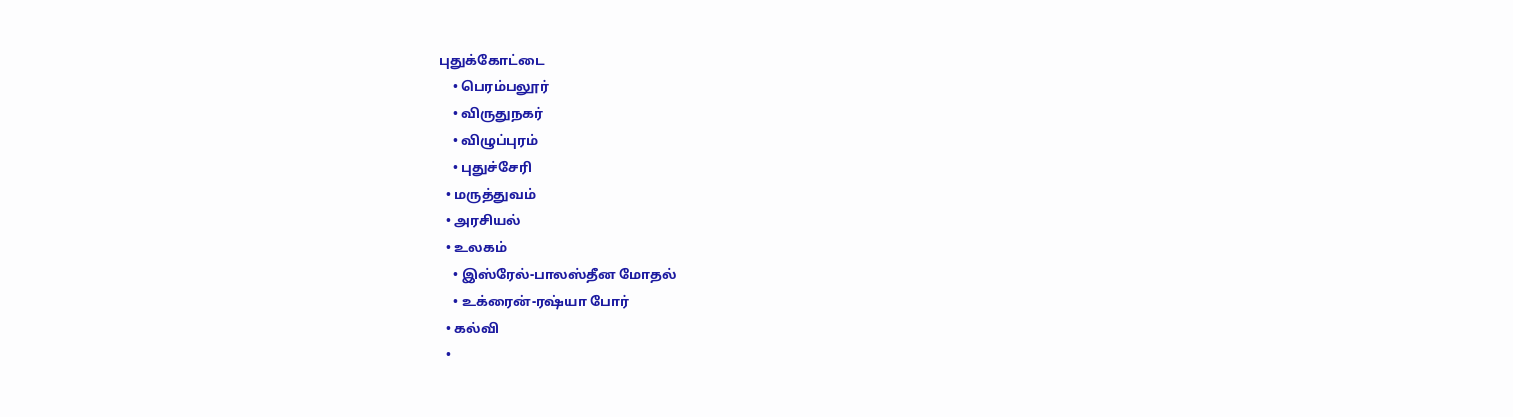புதுக்கோட்டை
    • பெரம்பலூர்
    • விருதுநகர்
    • விழுப்புரம்
    • புதுச்சேரி
  • மருத்துவம்
  • அரசியல்
  • உலகம்
    • இஸ்ரேல்-பாலஸ்தீன மோதல்
    • உக்ரைன்-ரஷ்யா போர்
  • கல்வி
  •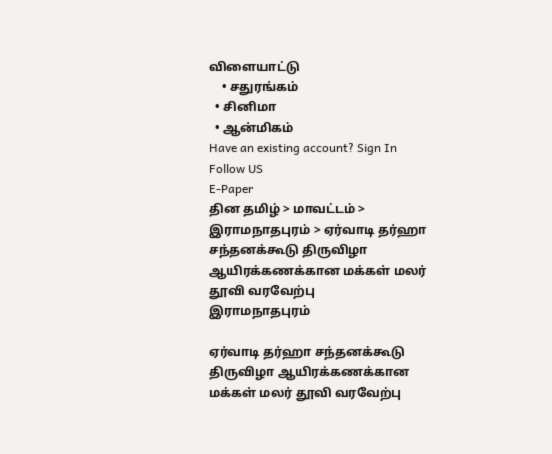விளையாட்டு
    • சதுரங்கம்
  • சினிமா
  • ஆன்மிகம்
Have an existing account? Sign In
Follow US
E-Paper
தின தமிழ் > மாவட்டம் > இராமநாதபுரம் > ஏர்வாடி தர்ஹா சந்தனக்கூடு திருவிழா ஆயிரக்கணக்கான மக்கள் மலர் தூவி வரவேற்பு
இராமநாதபுரம்

ஏர்வாடி தர்ஹா சந்தனக்கூடு திருவிழா ஆயிரக்கணக்கான மக்கள் மலர் தூவி வரவேற்பு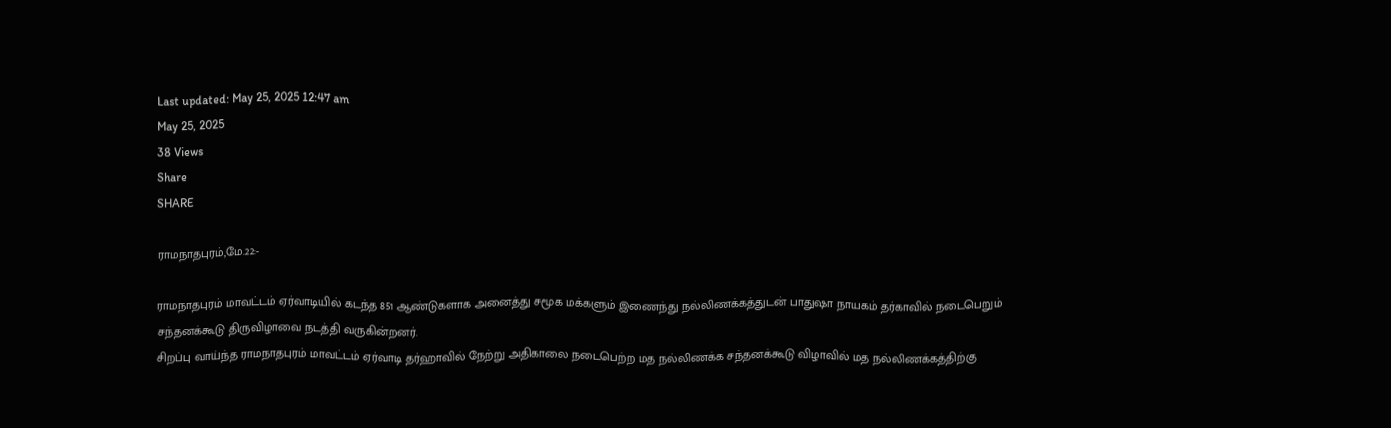Last updated: May 25, 2025 12:47 am
May 25, 2025
38 Views
Share
SHARE

ராமநாதபுரம்,மே.22:-

ராமநாதபுரம் மாவட்டம் ஏர்வாடியில் கடந்த 851 ஆண்டுகளாக அனைத்து சமூக மக்களும் இணைந்து நல்லிணக்கத்துடன் பாதுஷா நாயகம் தர்காவில் நடைபெறும் சந்தனக்கூடு திருவிழாவை நடத்தி வருகின்றனர்.
சிறப்பு வாய்ந்த ராமநாதபுரம் மாவட்டம் ஏர்வாடி தர்ஹாவில் நேற்று அதிகாலை நடைபெற்ற மத நல்லிணக்க சந்தனக்கூடு விழாவில் மத நல்லிணக்கத்திற்கு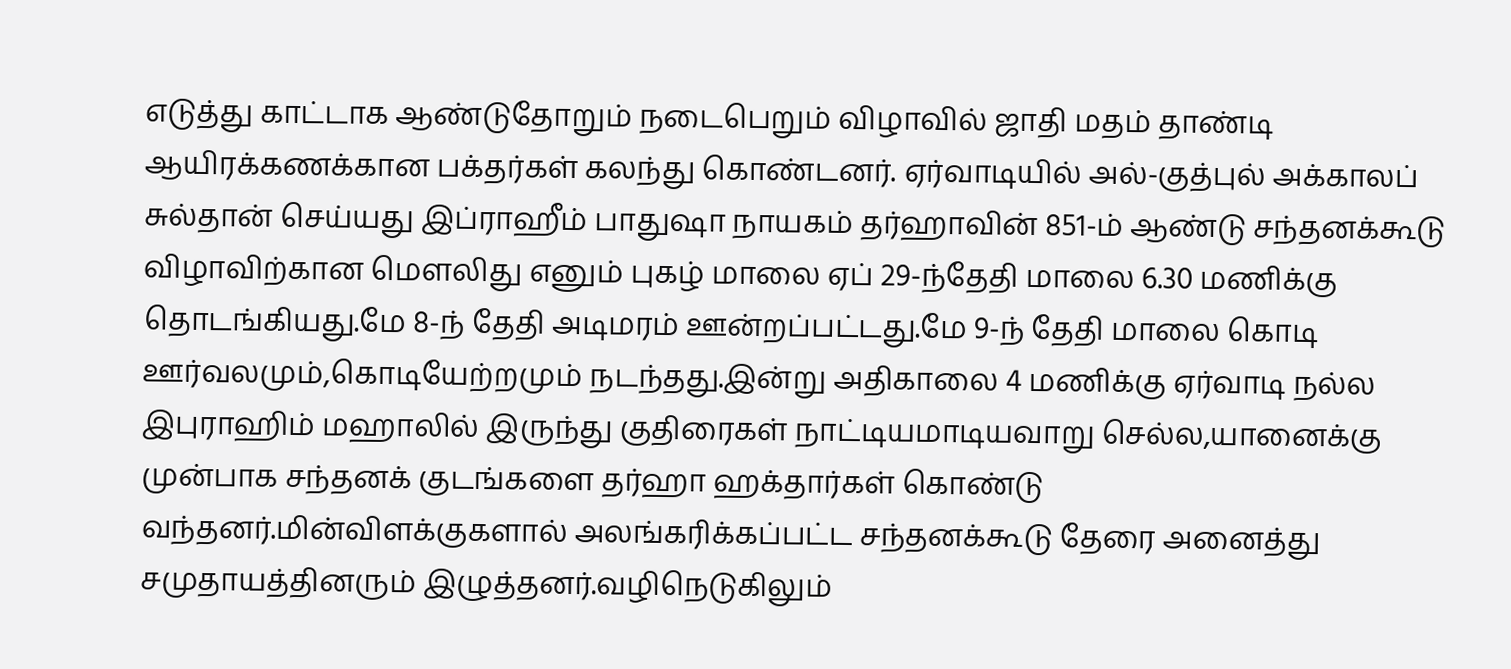எடுத்து காட்டாக ஆண்டுதோறும் நடைபெறும் விழாவில் ஜாதி மதம் தாண்டி ஆயிரக்கணக்கான பக்தர்கள் கலந்து கொண்டனர். ஏர்வாடியில் அல்-குத்புல் அக்காலப் சுல்தான் செய்யது இப்ராஹீம் பாதுஷா நாயகம் தர்ஹாவின் 851-ம் ஆண்டு சந்தனக்கூடு விழாவிற்கான மௌலிது எனும் புகழ் மாலை ஏப் 29-ந்தேதி மாலை 6.30 மணிக்கு தொடங்கியது.மே 8-ந் தேதி அடிமரம் ஊன்றப்பட்டது.மே 9-ந் தேதி மாலை கொடி ஊர்வலமும்,கொடியேற்றமும் நடந்தது.இன்று அதிகாலை 4 மணிக்கு ஏர்வாடி நல்ல இபுராஹிம் மஹாலில் இருந்து குதிரைகள் நாட்டியமாடியவாறு செல்ல,யானைக்கு முன்பாக சந்தனக் குடங்களை தர்ஹா ஹக்தார்கள் கொண்டு வந்தனர்.மின்விளக்குகளால் அலங்கரிக்கப்பட்ட சந்தனக்கூடு தேரை அனைத்து சமுதாயத்தினரும் இழுத்தனர்.வழிநெடுகிலும்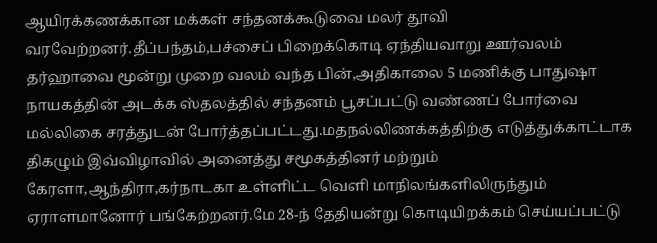ஆயிரக்கணக்கான மக்கள் சந்தனக்கூடுவை மலர் தூவி வரவேற்றனர்.தீப்பந்தம்,பச்சைப் பிறைக்கொடி ஏந்தியவாறு ஊர்வலம் தர்ஹாவை மூன்று முறை வலம் வந்த பின்,அதிகாலை 5 மணிக்கு பாதுஷா நாயகத்தின் அடக்க ஸ்தலத்தில் சந்தனம் பூசப்பட்டு வண்ணப் போர்வை மல்லிகை சரத்துடன் போர்த்தப்பட்டது.மதநல்லிணக்கத்திற்கு எடுத்துக்காட்டாக திகழும் இவ்விழாவில் அனைத்து சமூகத்தினர் மற்றும் கேரளா,ஆந்திரா,கர்நாடகா உள்ளிட்ட வெளி மாநிலங்களிலிருந்தும் ஏராளமானோர் பங்கேற்றனர்.மே 28-ந் தேதியன்று கொடியிறக்கம் செய்யப்பட்டு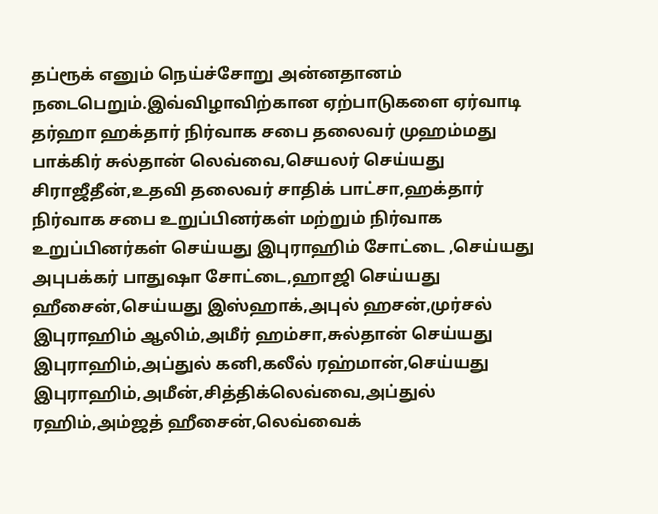தப்ரூக் எனும் நெய்ச்சோறு அன்னதானம் நடைபெறும்.இவ்விழாவிற்கான ஏற்பாடுகளை ஏர்வாடி தர்ஹா ஹக்தார் நிர்வாக சபை தலைவர் முஹம்மது பாக்கிர் சுல்தான் லெவ்வை,செயலர் செய்யது சிராஜீதீன்,உதவி தலைவர் சாதிக் பாட்சா,ஹக்தார் நிர்வாக சபை உறுப்பினர்கள் மற்றும் நிர்வாக உறுப்பினர்கள் செய்யது இபுராஹிம் சோட்டை ,செய்யது அபுபக்கர் பாதுஷா சோட்டை,ஹாஜி செய்யது ஹீசைன்,செய்யது இஸ்ஹாக்,அபுல் ஹசன்,முர்சல் இபுராஹிம் ஆலிம்,அமீர் ஹம்சா,சுல்தான் செய்யது இபுராஹிம்,அப்துல் கனி,கலீல் ரஹ்மான்,செய்யது இபுராஹிம்,அமீன்,சித்திக்லெவ்வை,அப்துல் ரஹிம்,அம்ஜத் ஹீசைன்,லெவ்வைக்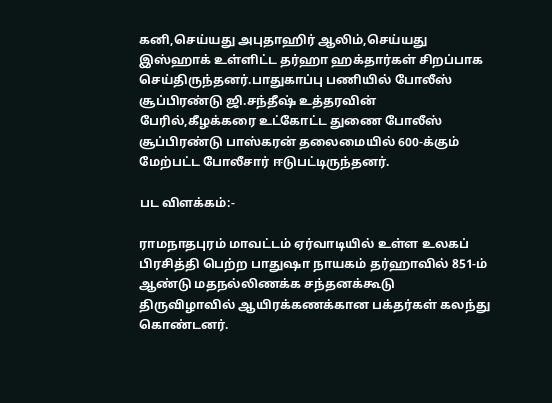கனி,செய்யது அபுதாஹிர் ஆலிம்,செய்யது இஸ்ஹாக் உள்ளிட்ட தர்ஹா ஹக்தார்கள் சிறப்பாக செய்திருந்தனர்.பாதுகாப்பு பணியில் போலீஸ் சூப்பிரண்டு ஜி.சந்தீஷ் உத்தரவின் பேரில்,கீழக்கரை உட்கோட்ட துணை போலீஸ் சூப்பிரண்டு பாஸ்கரன் தலைமையில் 600-க்கும் மேற்பட்ட போலீசார் ஈடுபட்டிருந்தனர்.

பட விளக்கம்:-

ராமநாதபுரம் மாவட்டம் ஏர்வாடியில் உள்ள உலகப் பிரசித்தி பெற்ற பாதுஷா நாயகம் தர்ஹாவில் 851-ம் ஆண்டு மதநல்லிணக்க சந்தனக்கூடு திருவிழாவில் ஆயிரக்கணக்கான பக்தர்கள் கலந்து கொண்டனர்.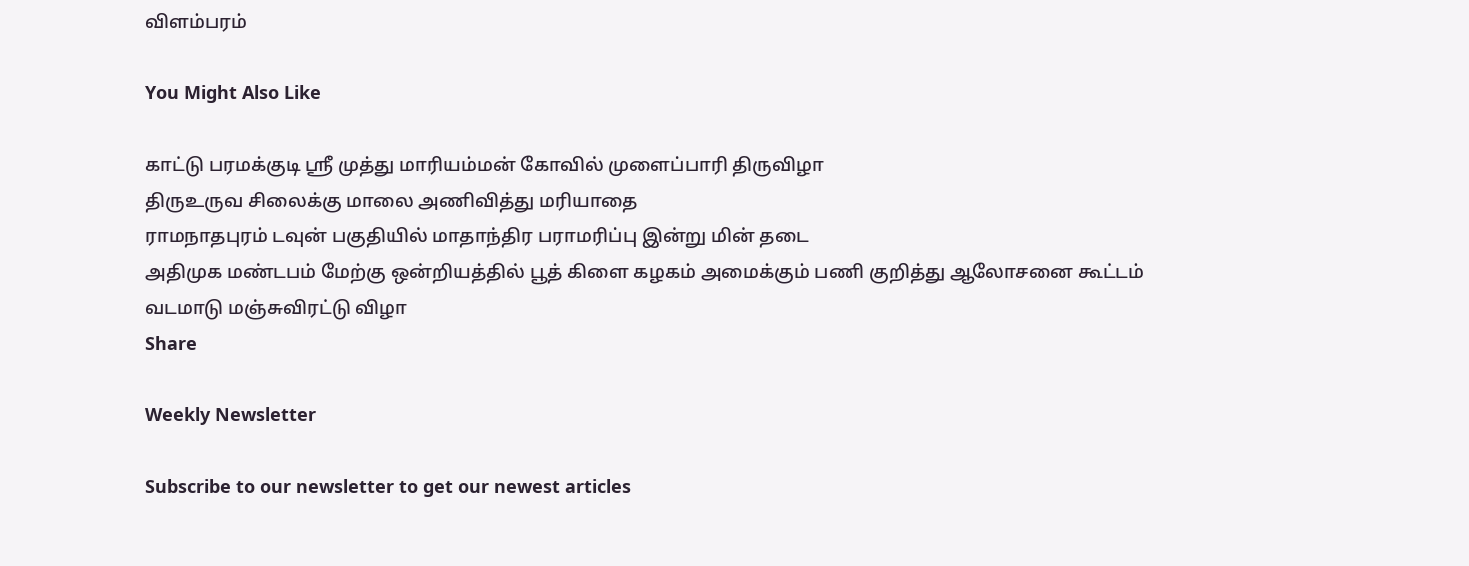விளம்பரம்

You Might Also Like

காட்டு பரமக்குடி ஸ்ரீ முத்து மாரியம்மன் கோவில் முளைப்பாரி திருவிழா
திருஉருவ சிலைக்கு மாலை அணிவித்து மரியாதை
ராமநாதபுரம் டவுன் பகுதியில் மாதாந்திர பராமரிப்பு இன்று மின் தடை
அதிமுக மண்டபம் மேற்கு ஒன்றியத்தில் பூத் கிளை கழகம் அமைக்கும் பணி குறித்து ஆலோசனை கூட்டம்
வடமாடு மஞ்சுவிரட்டு விழா
Share

Weekly Newsletter

Subscribe to our newsletter to get our newest articles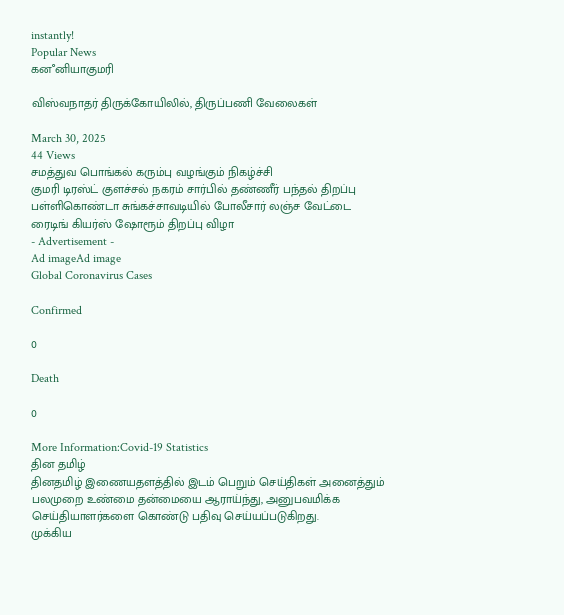instantly!
Popular News
கனஂனியாகுமரி

விஸ்வநாதர் திருக்கோயிலில், திருப்பணி வேலைகள்

March 30, 2025
44 Views
சமத்துவ பொங்கல் கரும்பு வழங்கும் நிகழ்ச்சி
குமரி டிரஸ்ட் குளச்சல் நகரம் சார்பில் தண்ணீர் பந்தல் திறப்பு
பள்ளிகொண்டா சுங்கச்சாவடியில் போலீசார் லஞ்ச வேட்டை
ரைடிங் கியர்ஸ் ஷோரூம் திறப்பு விழா
- Advertisement -
Ad imageAd image
Global Coronavirus Cases

Confirmed

0

Death

0

More Information:Covid-19 Statistics
தின தமிழ்
தினதமிழ் இணையதளத்தில் இடம் பெறும் செய்திகள் அனைத்தும் பலமுறை உண்மை தன்மையை ஆராய்ந்து, அனுபவமிக்க செய்தியாளர்களை கொண்டு பதிவு செய்யப்படுகிறது.
முக்கிய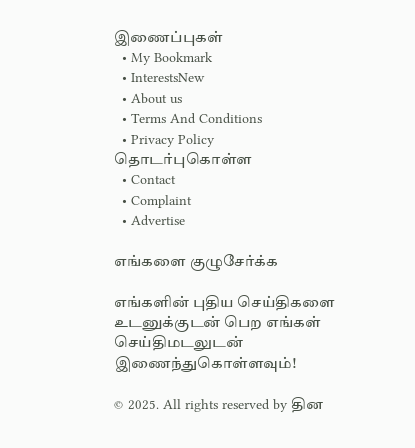இணைப்புகள்
  • My Bookmark
  • InterestsNew
  • About us
  • Terms And Conditions
  • Privacy Policy
தொடர்புகொள்ள
  • Contact
  • Complaint
  • Advertise

எங்களை குழுசேர்க்க

எங்களின் புதிய செய்திகளை உடனுக்குடன் பெற எங்கள் செய்திமடலுடன் இணைந்துகொள்ளவும்!

© 2025. All rights reserved by தின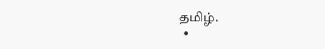தமிழ்.
  •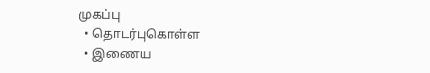முகப்பு
  • தொடர்புகொள்ள
  • இணைய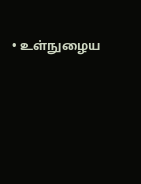• உள்நுழைய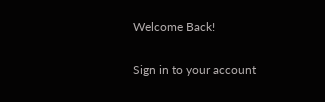Welcome Back!

Sign in to your account